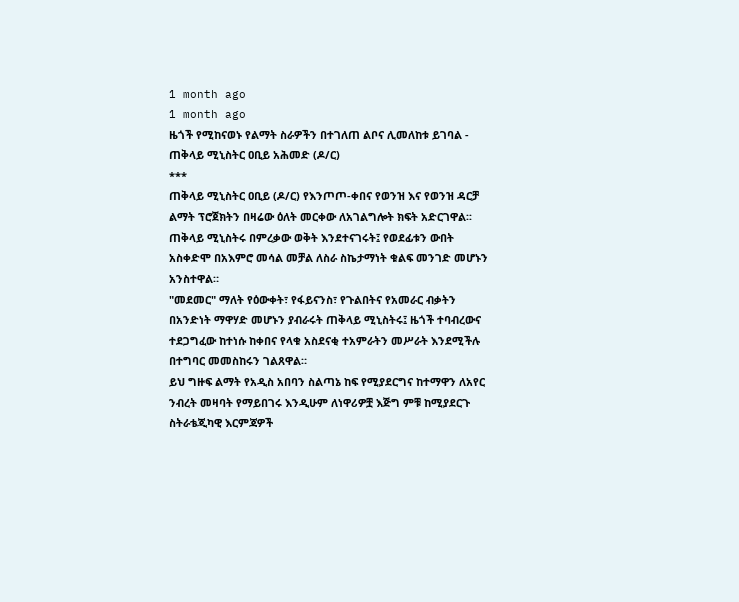1 month ago
1 month ago
ዜጎች የሚከናወኑ የልማት ስራዎችን በተገለጠ ልቦና ሊመለከቱ ይገባል - ጠቅላይ ሚኒስትር ዐቢይ አሕመድ (ዶ/ር)
***
ጠቅላይ ሚኒስትር ዐቢይ (ዶ/ር) የእንጦጦ-ቀበና የወንዝ እና የወንዝ ዳርቻ ልማት ፕሮጀክትን በዛሬው ዕለት መርቀው ለአገልግሎት ክፍት አድርገዋል፡፡
ጠቅላይ ሚኒስትሩ በምረቃው ወቅት እንደተናገሩት፤ የወደፊቱን ውበት አስቀድሞ በአእምሮ መሳል መቻል ለስራ ስኬታማነት ቁልፍ መንገድ መሆኑን አንስተዋል።
"መደመር" ማለት የዕውቀት፣ የፋይናንስ፣ የጉልበትና የአመራር ብቃትን በአንድነት ማዋሃድ መሆኑን ያብራሩት ጠቅላይ ሚኒስትሩ፤ ዜጎች ተባብረውና ተደጋግፈው ከተነሱ ከቀበና የላቁ አስደናቂ ተአምራትን መሥራት እንደሚችሉ በተግባር መመስከሩን ገልጸዋል።
ይህ ግዙፍ ልማት የአዲስ አበባን ስልጣኔ ከፍ የሚያደርግና ከተማዋን ለአየር ንብረት መዛባት የማይበገሩ እንዲሁም ለነዋሪዎቿ እጅግ ምቹ ከሚያደርጉ ስትራቴጂካዊ እርምጃዎች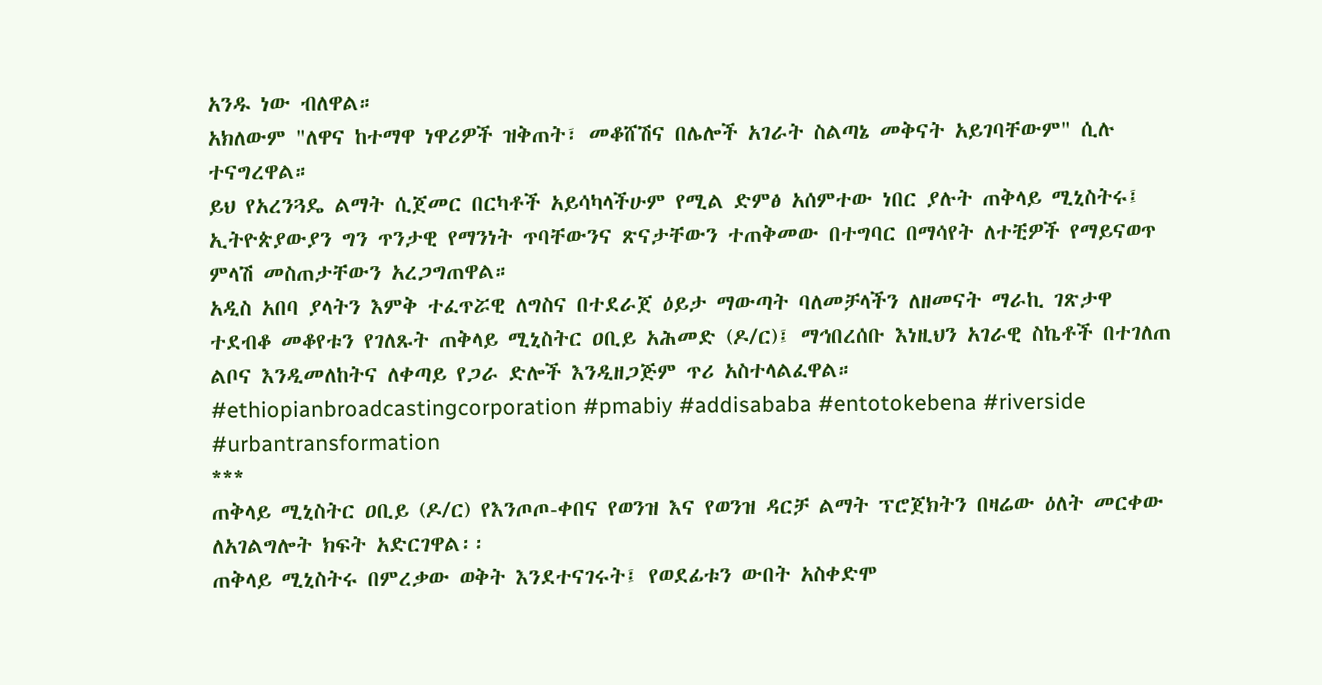አንዱ ነው ብለዋል።
አክለውም "ለዋና ከተማዋ ነዋሪዎች ዝቅጠት፣ መቆሸሽና በሌሎች አገራት ስልጣኔ መቅናት አይገባቸውም" ሲሉ ተናግረዋል።
ይህ የአረንጓዴ ልማት ሲጀመር በርካቶች አይሳካላችሁም የሚል ድምፅ አሰምተው ነበር ያሉት ጠቅላይ ሚኒስትሩ፤ ኢትዮጵያውያን ግን ጥንታዊ የማንነት ጥባቸውንና ጽናታቸውን ተጠቅመው በተግባር በማሳየት ለተቺዎች የማይናወጥ ምላሽ መስጠታቸውን አረጋግጠዋል።
አዲስ አበባ ያላትን እምቅ ተፈጥሯዊ ለግስና በተደራጀ ዕይታ ማውጣት ባለመቻላችን ለዘመናት ማራኪ ገጽታዋ ተደብቆ መቆየቱን የገለጹት ጠቅላይ ሚኒስትር ዐቢይ አሕመድ (ዶ/ር)፤ ማኅበረሰቡ እነዚህን አገራዊ ስኬቶች በተገለጠ ልቦና እንዲመለከትና ለቀጣይ የጋራ ድሎች እንዲዘጋጅም ጥሪ አስተላልፈዋል።
#ethiopianbroadcastingcorporation #pmabiy #addisababa #entotokebena #riverside #urbantransformation
***
ጠቅላይ ሚኒስትር ዐቢይ (ዶ/ር) የእንጦጦ-ቀበና የወንዝ እና የወንዝ ዳርቻ ልማት ፕሮጀክትን በዛሬው ዕለት መርቀው ለአገልግሎት ክፍት አድርገዋል፡፡
ጠቅላይ ሚኒስትሩ በምረቃው ወቅት እንደተናገሩት፤ የወደፊቱን ውበት አስቀድሞ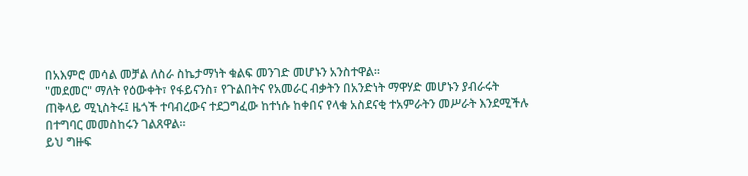በአእምሮ መሳል መቻል ለስራ ስኬታማነት ቁልፍ መንገድ መሆኑን አንስተዋል።
"መደመር" ማለት የዕውቀት፣ የፋይናንስ፣ የጉልበትና የአመራር ብቃትን በአንድነት ማዋሃድ መሆኑን ያብራሩት ጠቅላይ ሚኒስትሩ፤ ዜጎች ተባብረውና ተደጋግፈው ከተነሱ ከቀበና የላቁ አስደናቂ ተአምራትን መሥራት እንደሚችሉ በተግባር መመስከሩን ገልጸዋል።
ይህ ግዙፍ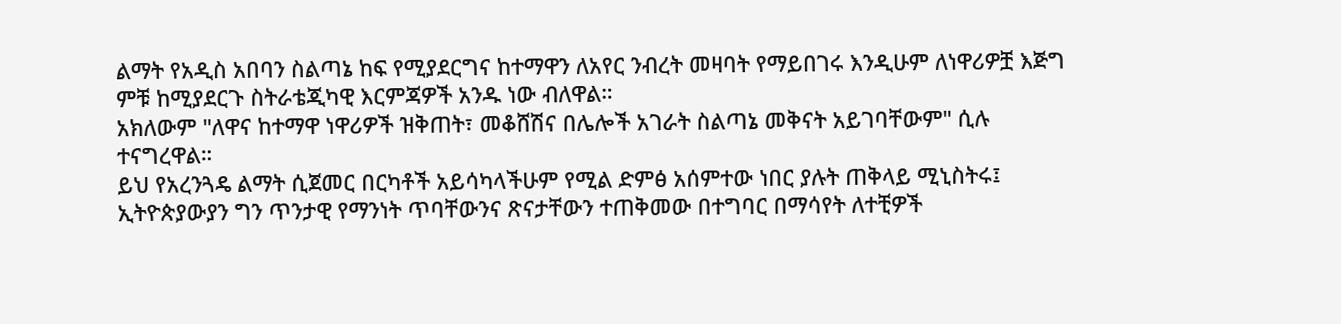ልማት የአዲስ አበባን ስልጣኔ ከፍ የሚያደርግና ከተማዋን ለአየር ንብረት መዛባት የማይበገሩ እንዲሁም ለነዋሪዎቿ እጅግ ምቹ ከሚያደርጉ ስትራቴጂካዊ እርምጃዎች አንዱ ነው ብለዋል።
አክለውም "ለዋና ከተማዋ ነዋሪዎች ዝቅጠት፣ መቆሸሽና በሌሎች አገራት ስልጣኔ መቅናት አይገባቸውም" ሲሉ ተናግረዋል።
ይህ የአረንጓዴ ልማት ሲጀመር በርካቶች አይሳካላችሁም የሚል ድምፅ አሰምተው ነበር ያሉት ጠቅላይ ሚኒስትሩ፤ ኢትዮጵያውያን ግን ጥንታዊ የማንነት ጥባቸውንና ጽናታቸውን ተጠቅመው በተግባር በማሳየት ለተቺዎች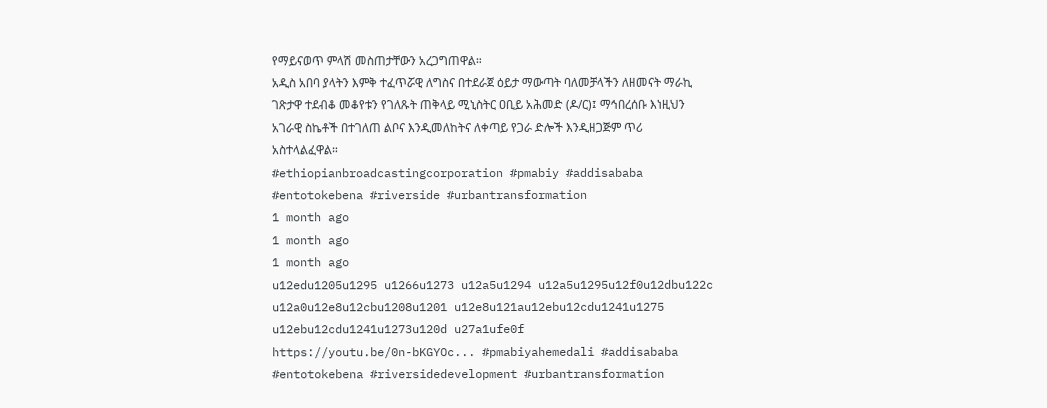የማይናወጥ ምላሽ መስጠታቸውን አረጋግጠዋል።
አዲስ አበባ ያላትን እምቅ ተፈጥሯዊ ለግስና በተደራጀ ዕይታ ማውጣት ባለመቻላችን ለዘመናት ማራኪ ገጽታዋ ተደብቆ መቆየቱን የገለጹት ጠቅላይ ሚኒስትር ዐቢይ አሕመድ (ዶ/ር)፤ ማኅበረሰቡ እነዚህን አገራዊ ስኬቶች በተገለጠ ልቦና እንዲመለከትና ለቀጣይ የጋራ ድሎች እንዲዘጋጅም ጥሪ አስተላልፈዋል።
#ethiopianbroadcastingcorporation #pmabiy #addisababa #entotokebena #riverside #urbantransformation
1 month ago
1 month ago
1 month ago
u12edu1205u1295 u1266u1273 u12a5u1294 u12a5u1295u12f0u12dbu122c u12a0u12e8u12cbu1208u1201 u12e8u121au12ebu12cdu1241u1275 u12ebu12cdu1241u1273u120d u27a1ufe0f
https://youtu.be/0n-bKGYOc... #pmabiyahemedali #addisababa #entotokebena #riversidedevelopment #urbantransformation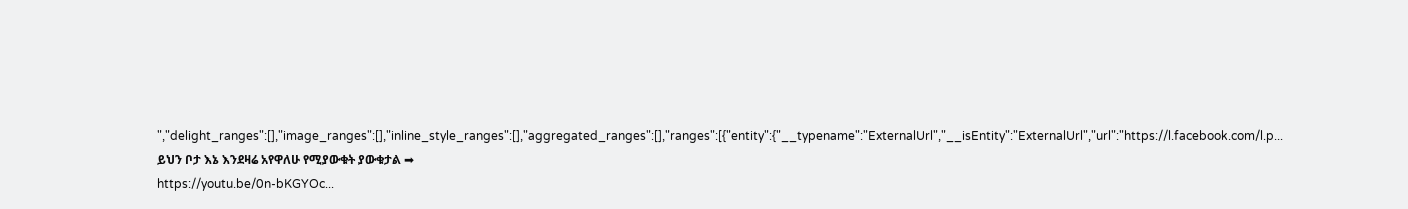","delight_ranges":[],"image_ranges":[],"inline_style_ranges":[],"aggregated_ranges":[],"ranges":[{"entity":{"__typename":"ExternalUrl","__isEntity":"ExternalUrl","url":"https://l.facebook.com/l.p...
ይህን ቦታ እኔ እንደዛሬ አየዋለሁ የሚያውቁት ያውቁታል ➡
https://youtu.be/0n-bKGYOc...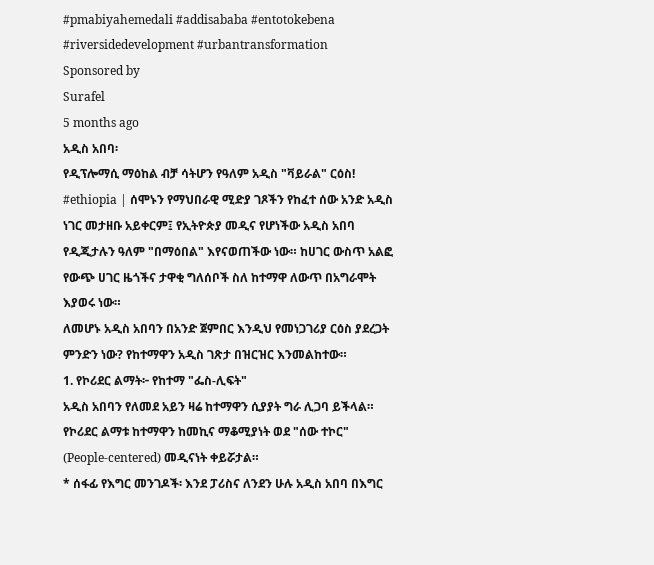#pmabiyahemedali #addisababa #entotokebena #riversidedevelopment #urbantransformation
Sponsored by
Surafel
5 months ago
አዲስ አበባ፡
የዲፕሎማሲ ማዕከል ብቻ ሳትሆን የዓለም አዲስ "ቫይራል" ርዕስ!
#ethiopia | ሰሞኑን የማህበራዊ ሚድያ ገጾችን የከፈተ ሰው አንድ አዲስ ነገር መታዘቡ አይቀርም፤ የኢትዮጵያ መዲና የሆነችው አዲስ አበባ የዲጂታሉን ዓለም "በማዕበል" እየናወጠችው ነው። ከሀገር ውስጥ አልፎ የውጭ ሀገር ዜጎችና ታዋቂ ግለሰቦች ስለ ከተማዋ ለውጥ በአግራሞት እያወሩ ነው።
ለመሆኑ አዲስ አበባን በአንድ ጀምበር እንዲህ የመነጋገሪያ ርዕስ ያደረጋት ምንድን ነው? የከተማዋን አዲስ ገጽታ በዝርዝር እንመልከተው።
1. የኮሪደር ልማት፦ የከተማ "ፌስ-ሊፍት"
አዲስ አበባን የለመደ አይን ዛሬ ከተማዋን ሲያያት ግራ ሊጋባ ይችላል። የኮሪደር ልማቱ ከተማዋን ከመኪና ማቆሚያነት ወደ "ሰው ተኮር" (People-centered) መዲናነት ቀይሯታል።
* ሰፋፊ የእግር መንገዶች፡ እንደ ፓሪስና ለንደን ሁሉ አዲስ አበባ በእግር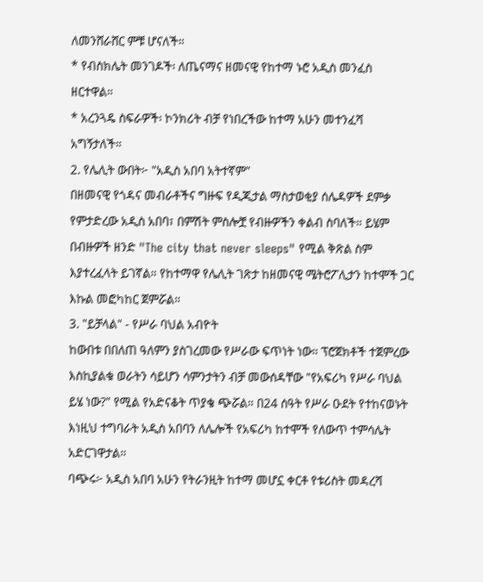ለመንሸራሸር ምቹ ሆናለች።
* የብስክሌት መንገዶች፡ ለጤናማና ዘመናዊ የከተማ ኑሮ አዲስ መንፈስ ዘርተዋል።
* አረንጓዴ ስፍራዎች፡ ኮንክሪት ብቻ የነበረችው ከተማ አሁን መተንፈሻ አግኝታለች።
2. የሌሊት ውበት፦ "አዲስ አበባ አትተኛም"
በዘመናዊ የጎዳና መብራቶችና ግዙፍ የዲጂታል ማስታወቂያ ሰሌዳዎች ደምቃ የምታድረው አዲስ አበባ፣ በምሽት ምስሎቿ የብዙዎችን ቀልብ ስባለች። ይሄም በብዙዎች ዘንድ "The city that never sleeps" የሚል ቅጽል ስም እያተረፈላት ይገኛል። የከተማዋ የሌሊት ገጽታ ከዘመናዊ ሜትሮፖሊታን ከተሞች ጋር እኩል መፎካከር ጀምሯል።
3. "ይቻላል" - የሥራ ባህል አብዮት
ከውበቱ በበለጠ ዓለምን ያስገረመው የሥራው ፍጥነት ነው። ፕሮጀክቶች ተጀምረው እስኪያልቁ ወራትን ሳይሆን ሳምንታትን ብቻ መውሰዳቸው "የአፍሪካ የሥራ ባህል ይሄ ነው?" የሚል የአድናቆት ጥያቄ ጭሯል። በ24 ሰዓት የሥራ ዑደት የተከናወኑት እነዚህ ተግባራት አዲስ አበባን ለሌሎች የአፍሪካ ከተሞች የለውጥ ተምሳሌት አድርገዋታል።
ባጭሩ፦ አዲስ አበባ አሁን የትራንዚት ከተማ መሆኗ ቀርቶ የቱሪስት መዳረሻ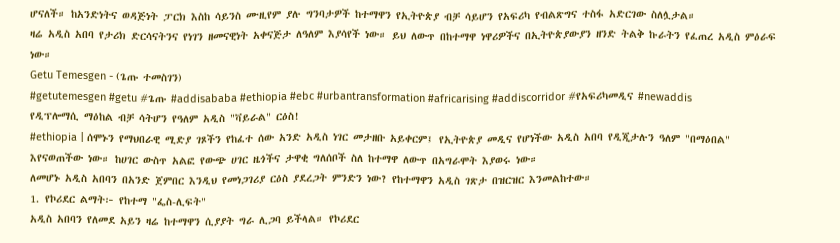ሆናለች። ከአንድነትና ወዳጅነት ፓርክ እስከ ሳይንስ ሙዚየም ያሉ ግንባታዎች ከተማዋን የኢትዮጵያ ብቻ ሳይሆን የአፍሪካ የብልጽግና ተስፋ አድርገው ስለሏታል።
ዛሬ አዲስ አበባ የታሪክ ድርሳናትንና የነገን ዘመናዊነት አቀናጅታ ለዓለም እያሳየች ነው። ይህ ለውጥ በከተማዋ ነዋሪዎችና በኢትዮጵያውያን ዘንድ ትልቅ ኩራትን የፈጠረ አዲስ ምዕራፍ ነው።
Getu Temesgen - (ጌጡ ተመስገን)
#getutemesgen #getu #ጌጡ #addisababa #ethiopia #ebc #urbantransformation #africarising #addiscorridor #የአፍሪካመዲና #newaddis
የዲፕሎማሲ ማዕከል ብቻ ሳትሆን የዓለም አዲስ "ቫይራል" ርዕስ!
#ethiopia | ሰሞኑን የማህበራዊ ሚድያ ገጾችን የከፈተ ሰው አንድ አዲስ ነገር መታዘቡ አይቀርም፤ የኢትዮጵያ መዲና የሆነችው አዲስ አበባ የዲጂታሉን ዓለም "በማዕበል" እየናወጠችው ነው። ከሀገር ውስጥ አልፎ የውጭ ሀገር ዜጎችና ታዋቂ ግለሰቦች ስለ ከተማዋ ለውጥ በአግራሞት እያወሩ ነው።
ለመሆኑ አዲስ አበባን በአንድ ጀምበር እንዲህ የመነጋገሪያ ርዕስ ያደረጋት ምንድን ነው? የከተማዋን አዲስ ገጽታ በዝርዝር እንመልከተው።
1. የኮሪደር ልማት፦ የከተማ "ፌስ-ሊፍት"
አዲስ አበባን የለመደ አይን ዛሬ ከተማዋን ሲያያት ግራ ሊጋባ ይችላል። የኮሪደር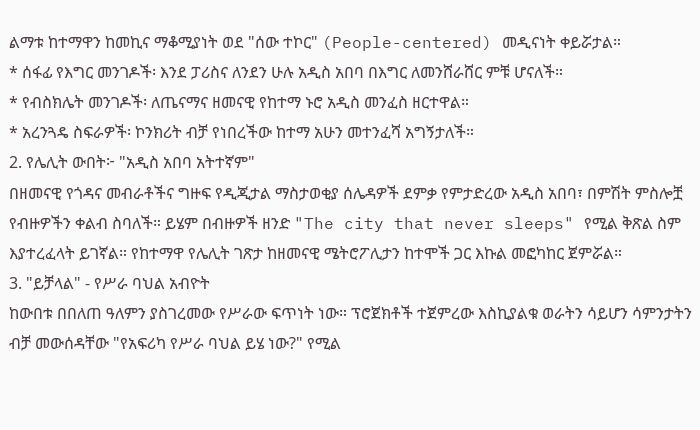ልማቱ ከተማዋን ከመኪና ማቆሚያነት ወደ "ሰው ተኮር" (People-centered) መዲናነት ቀይሯታል።
* ሰፋፊ የእግር መንገዶች፡ እንደ ፓሪስና ለንደን ሁሉ አዲስ አበባ በእግር ለመንሸራሸር ምቹ ሆናለች።
* የብስክሌት መንገዶች፡ ለጤናማና ዘመናዊ የከተማ ኑሮ አዲስ መንፈስ ዘርተዋል።
* አረንጓዴ ስፍራዎች፡ ኮንክሪት ብቻ የነበረችው ከተማ አሁን መተንፈሻ አግኝታለች።
2. የሌሊት ውበት፦ "አዲስ አበባ አትተኛም"
በዘመናዊ የጎዳና መብራቶችና ግዙፍ የዲጂታል ማስታወቂያ ሰሌዳዎች ደምቃ የምታድረው አዲስ አበባ፣ በምሽት ምስሎቿ የብዙዎችን ቀልብ ስባለች። ይሄም በብዙዎች ዘንድ "The city that never sleeps" የሚል ቅጽል ስም እያተረፈላት ይገኛል። የከተማዋ የሌሊት ገጽታ ከዘመናዊ ሜትሮፖሊታን ከተሞች ጋር እኩል መፎካከር ጀምሯል።
3. "ይቻላል" - የሥራ ባህል አብዮት
ከውበቱ በበለጠ ዓለምን ያስገረመው የሥራው ፍጥነት ነው። ፕሮጀክቶች ተጀምረው እስኪያልቁ ወራትን ሳይሆን ሳምንታትን ብቻ መውሰዳቸው "የአፍሪካ የሥራ ባህል ይሄ ነው?" የሚል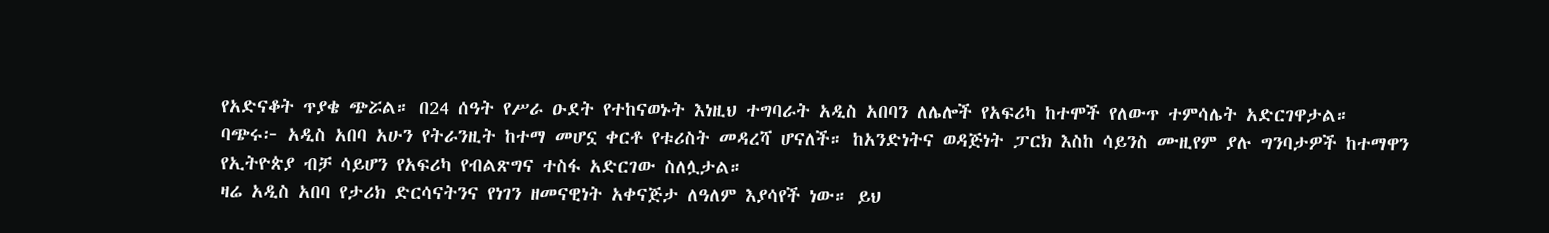የአድናቆት ጥያቄ ጭሯል። በ24 ሰዓት የሥራ ዑደት የተከናወኑት እነዚህ ተግባራት አዲስ አበባን ለሌሎች የአፍሪካ ከተሞች የለውጥ ተምሳሌት አድርገዋታል።
ባጭሩ፦ አዲስ አበባ አሁን የትራንዚት ከተማ መሆኗ ቀርቶ የቱሪስት መዳረሻ ሆናለች። ከአንድነትና ወዳጅነት ፓርክ እስከ ሳይንስ ሙዚየም ያሉ ግንባታዎች ከተማዋን የኢትዮጵያ ብቻ ሳይሆን የአፍሪካ የብልጽግና ተስፋ አድርገው ስለሏታል።
ዛሬ አዲስ አበባ የታሪክ ድርሳናትንና የነገን ዘመናዊነት አቀናጅታ ለዓለም እያሳየች ነው። ይህ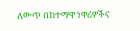ለውጥ በከተማዋ ነዋሪዎችና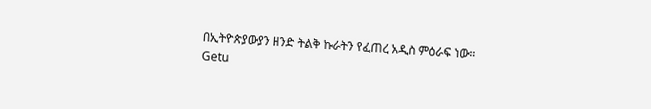በኢትዮጵያውያን ዘንድ ትልቅ ኩራትን የፈጠረ አዲስ ምዕራፍ ነው።
Getu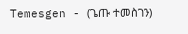Temesgen - (ጌጡ ተመስገን)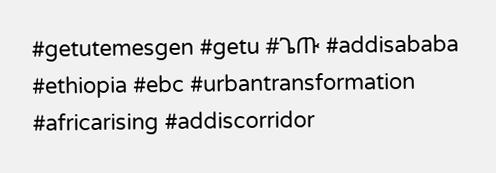#getutemesgen #getu #ጌጡ #addisababa #ethiopia #ebc #urbantransformation #africarising #addiscorridor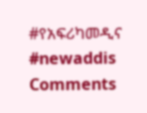#የአፍሪካመዲና #newaddis
Comments